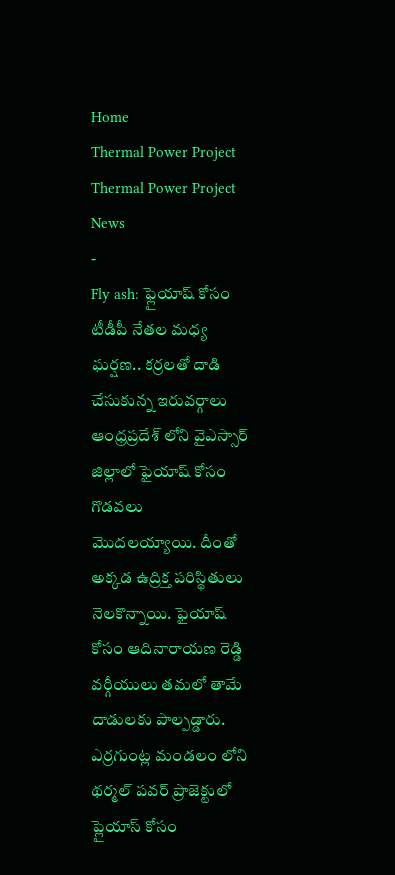Home
Thermal Power Project
Thermal Power Project News
-
Fly ash: ఫ్లైయాష్ కోసం టీడీపీ నేతల మధ్య ఘర్షణ.. కర్రలతో దాడి చేసుకున్న ఇరువర్గాలు
ఆంధ్రప్రదేశ్ లోని వైఎస్సార్ జిల్లాలో ఫైయాష్ కోసం గొడవలు మొదలయ్యాయి. దీంతో అక్కడ ఉద్రిక్త పరిస్థితులు నెలకొన్నాయి. ఫైయాష్ కోసం ఆదినారాయణ రెడ్డి వర్గీయులు తమలో తామే దాడులకు పాల్పడ్డారు. ఎర్రగుంట్ల మండలం లోని థర్మల్ పవర్ ప్రాజెక్టులో ప్లైయాస్ కోసం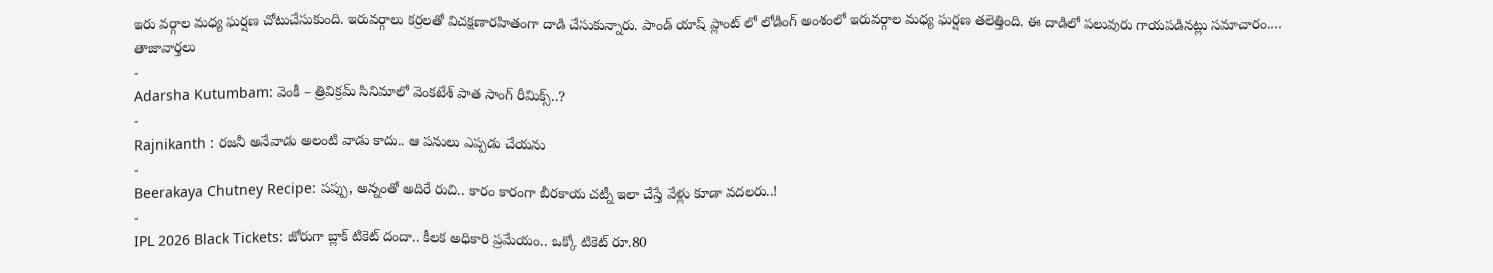ఇరు వర్గాల మధ్య ఘర్షణ చోటుచేసుకుంది. ఇరువర్గాలు కర్రలతో విచక్షణారహితంగా దాడి చేసుకున్నారు. పాండ్ యాష్ ప్లాంట్ లో లోడింగ్ అంశంలో ఇరువర్గాల మధ్య ఘర్షణ తలెత్తింది. ఈ దాడిలో పలువురు గాయపడినట్లు సమాచారం.…
తాజావార్తలు
-
Adarsha Kutumbam: వెంకీ – త్రివిక్రమ్ సినిమాలో వెంకటేశ్ పాత సాంగ్ రీమిక్స్..?
-
Rajnikanth : రజనీ అనేవాడు అలంటి వాడు కాదు.. ఆ పనులు ఎప్పడు చేయను
-
Beerakaya Chutney Recipe: పప్పు, అన్నంతో అదిరే రుచి.. కారం కారంగా బీరకాయ చట్నీ ఇలా చేస్తే వేళ్లు కూడా వదలరు..!
-
IPL 2026 Black Tickets: జోరుగా బ్లాక్ టికెట్ దందా.. కీలక అధికారి ప్రమేయం.. ఒక్కో టికెట్ రూ.80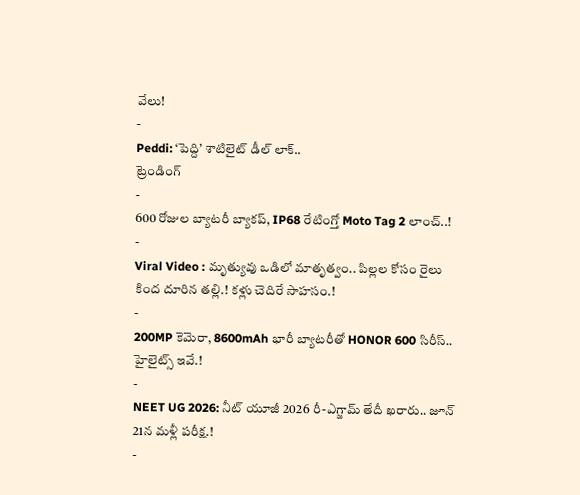వేలు!
-
Peddi: ‘పెద్ది’ శాటిలైట్ డీల్ లాక్..
ట్రెండింగ్
-
600 రోజుల బ్యాటరీ బ్యాకప్, IP68 రేటింగ్తో Moto Tag 2 లాంచ్..!
-
Viral Video : మృత్యువు ఒడిలో మాతృత్వం.. పిల్లల కోసం రైలు కింద దూరిన తల్లి.! కళ్లు చెదిరే సాహసం.!
-
200MP కెమెరా, 8600mAh భారీ బ్యాటరీతో HONOR 600 సిరీస్.. హైలైట్స్ ఇవే.!
-
NEET UG 2026: నీట్ యూజీ 2026 రీ-ఎగ్జామ్ తేదీ ఖరారు.. జూన్ 21న మళ్లీ పరీక్ష.!
-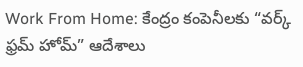Work From Home: కేంద్రం కంపెనీలకు “వర్క్ ఫ్రమ్ హోమ్” ఆదేశాలు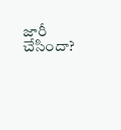జారీ చేసిందా?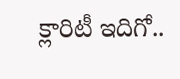క్లారిటీ ఇదిగో..